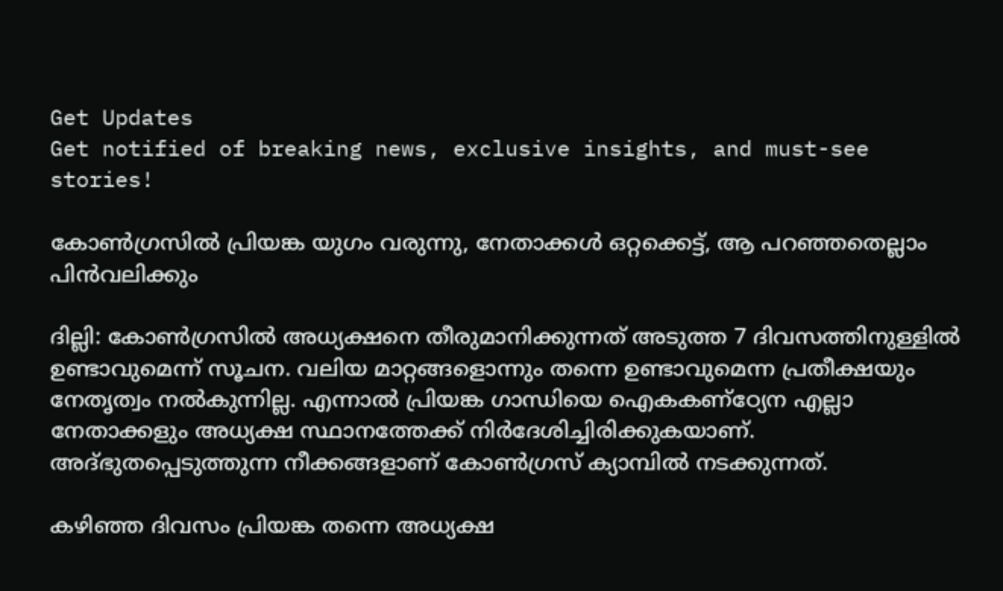Get Updates
Get notified of breaking news, exclusive insights, and must-see stories!

കോണ്‍ഗ്രസില്‍ പ്രിയങ്ക യുഗം വരുന്നു, നേതാക്കള്‍ ഒറ്റക്കെട്ട്, ആ പറഞ്ഞതെല്ലാം പിന്‍വലിക്കും

ദില്ലി: കോണ്‍ഗ്രസില്‍ അധ്യക്ഷനെ തീരുമാനിക്കുന്നത് അടുത്ത 7 ദിവസത്തിനുള്ളില്‍ ഉണ്ടാവുമെന്ന് സൂചന. വലിയ മാറ്റങ്ങളൊന്നും തന്നെ ഉണ്ടാവുമെന്ന പ്രതീക്ഷയും നേതൃത്വം നല്‍കുന്നില്ല. എന്നാല്‍ പ്രിയങ്ക ഗാന്ധിയെ ഐകകണ്‌ഠ്യേന എല്ലാ നേതാക്കളും അധ്യക്ഷ സ്ഥാനത്തേക്ക് നിര്‍ദേശിച്ചിരിക്കുകയാണ്. അദ്ഭുതപ്പെടുത്തുന്ന നീക്കങ്ങളാണ് കോണ്‍ഗ്രസ് ക്യാമ്പില്‍ നടക്കുന്നത്.

കഴിഞ്ഞ ദിവസം പ്രിയങ്ക തന്നെ അധ്യക്ഷ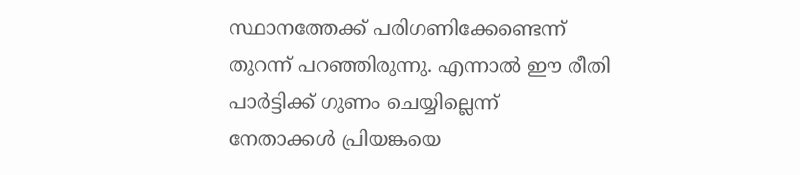സ്ഥാനത്തേക്ക് പരിഗണിക്കേണ്ടെന്ന് തുറന്ന് പറഞ്ഞിരുന്നു. എന്നാല്‍ ഈ രീതി പാര്‍ട്ടിക്ക് ഗുണം ചെയ്യില്ലെന്ന് നേതാക്കള്‍ പ്രിയങ്കയെ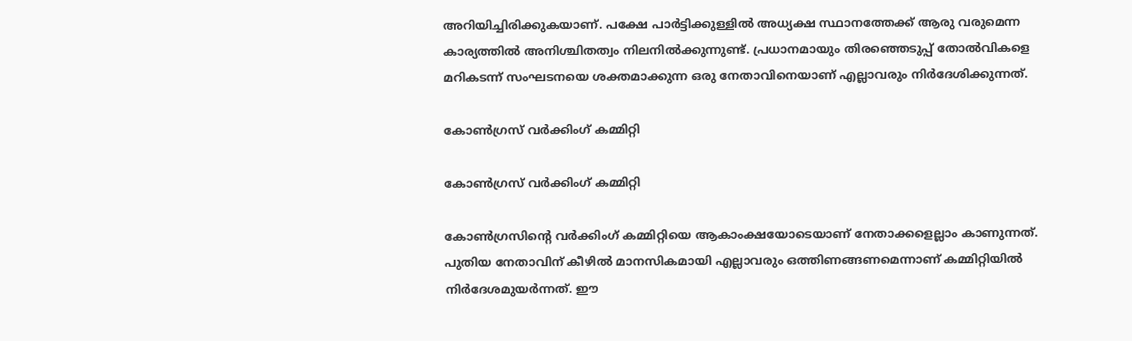അറിയിച്ചിരിക്കുകയാണ്. പക്ഷേ പാര്‍ട്ടിക്കുള്ളില്‍ അധ്യക്ഷ സ്ഥാനത്തേക്ക് ആരു വരുമെന്ന കാര്യത്തില്‍ അനിശ്ചിതത്വം നിലനില്‍ക്കുന്നുണ്ട്. പ്രധാനമായും തിരഞ്ഞെടുപ്പ് തോല്‍വികളെ മറികടന്ന് സംഘടനയെ ശക്തമാക്കുന്ന ഒരു നേതാവിനെയാണ് എല്ലാവരും നിര്‍ദേശിക്കുന്നത്.

കോണ്‍ഗ്രസ് വര്‍ക്കിംഗ് കമ്മിറ്റി

കോണ്‍ഗ്രസ് വര്‍ക്കിംഗ് കമ്മിറ്റി

കോണ്‍ഗ്രസിന്റെ വര്‍ക്കിംഗ് കമ്മിറ്റിയെ ആകാംക്ഷയോടെയാണ് നേതാക്കളെല്ലാം കാണുന്നത്. പുതിയ നേതാവിന് കീഴില്‍ മാനസികമായി എല്ലാവരും ഒത്തിണങ്ങണമെന്നാണ് കമ്മിറ്റിയില്‍ നിര്‍ദേശമുയര്‍ന്നത്. ഈ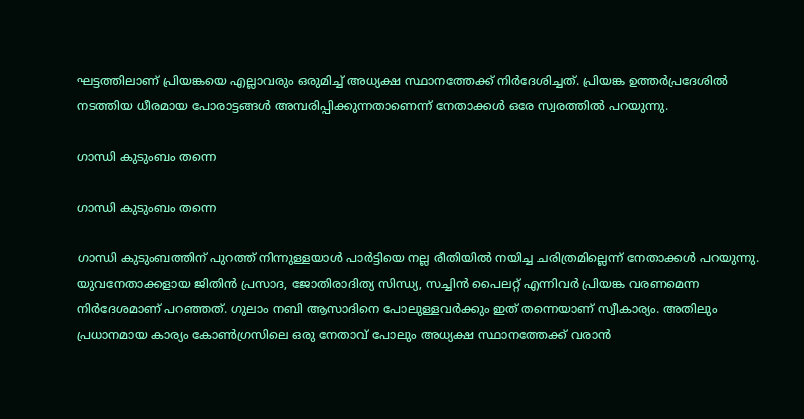ഘട്ടത്തിലാണ് പ്രിയങ്കയെ എല്ലാവരും ഒരുമിച്ച് അധ്യക്ഷ സ്ഥാനത്തേക്ക് നിര്‍ദേശിച്ചത്. പ്രിയങ്ക ഉത്തര്‍പ്രദേശില്‍ നടത്തിയ ധീരമായ പോരാട്ടങ്ങള്‍ അമ്പരിപ്പിക്കുന്നതാണെന്ന് നേതാക്കള്‍ ഒരേ സ്വരത്തില്‍ പറയുന്നു.

ഗാന്ധി കുടുംബം തന്നെ

ഗാന്ധി കുടുംബം തന്നെ

ഗാന്ധി കുടുംബത്തിന് പുറത്ത് നിന്നുള്ളയാള്‍ പാര്‍ട്ടിയെ നല്ല രീതിയില്‍ നയിച്ച ചരിത്രമില്ലെന്ന് നേതാക്കള്‍ പറയുന്നു. യുവനേതാക്കളായ ജിതിന്‍ പ്രസാദ, ജോതിരാദിത്യ സിന്ധ്യ, സച്ചിന്‍ പൈലറ്റ് എന്നിവര്‍ പ്രിയങ്ക വരണമെന്ന നിര്‍ദേശമാണ് പറഞ്ഞത്. ഗുലാം നബി ആസാദിനെ പോലുള്ളവര്‍ക്കും ഇത് തന്നെയാണ് സ്വീകാര്യം. അതിലും പ്രധാനമായ കാര്യം കോണ്‍ഗ്രസിലെ ഒരു നേതാവ് പോലും അധ്യക്ഷ സ്ഥാനത്തേക്ക് വരാന്‍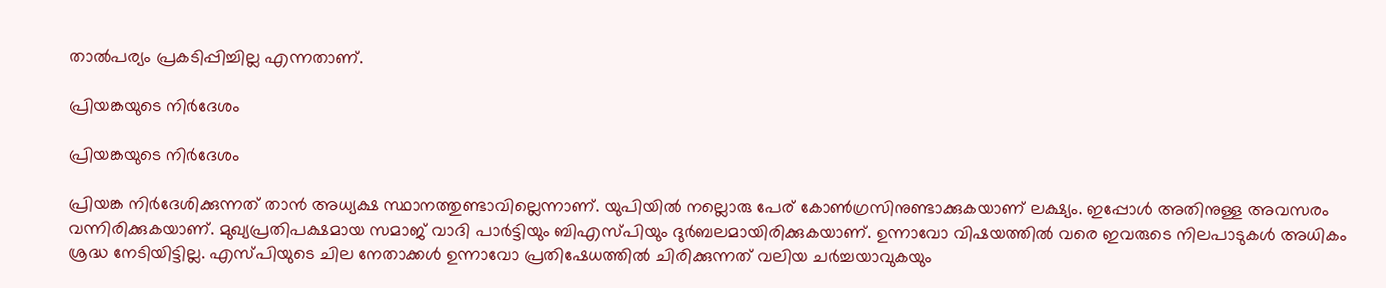താല്‍പര്യം പ്രകടിപ്പിച്ചില്ല എന്നതാണ്.

പ്രിയങ്കയുടെ നിര്‍ദേശം

പ്രിയങ്കയുടെ നിര്‍ദേശം

പ്രിയങ്ക നിര്‍ദേശിക്കുന്നത് താന്‍ അധ്യക്ഷ സ്ഥാനത്തുണ്ടാവില്ലെന്നാണ്. യുപിയില്‍ നല്ലൊരു പേര് കോണ്‍ഗ്രസിനുണ്ടാക്കുകയാണ് ലക്ഷ്യം. ഇപ്പോള്‍ അതിനുള്ള അവസരം വന്നിരിക്കുകയാണ്. മുഖ്യപ്രതിപക്ഷമായ സമാജ് വാദി പാര്‍ട്ടിയും ബിഎസ്പിയും ദുര്‍ബലമായിരിക്കുകയാണ്. ഉന്നാവോ വിഷയത്തില്‍ വരെ ഇവരുടെ നിലപാടുകള്‍ അധികം ശ്രദ്ധ നേടിയിട്ടില്ല. എസ്പിയുടെ ചില നേതാക്കള്‍ ഉന്നാവോ പ്രതിഷേധത്തില്‍ ചിരിക്കുന്നത് വലിയ ചര്‍ച്ചയാവുകയും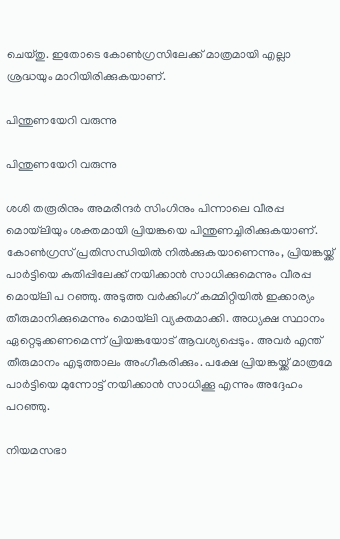ചെയ്തു. ഇതോടെ കോണ്‍ഗ്രസിലേക്ക് മാത്രമായി എല്ലാ ശ്രദ്ധയും മാറിയിരിക്കുകയാണ്.

പിന്തുണയേറി വരുന്നു

പിന്തുണയേറി വരുന്നു

ശശി തരൂരിനും അമരീന്ദര്‍ സിംഗിനും പിന്നാലെ വീരപ്പ മൊയ്‌ലിയും ശക്തമായി പ്രിയങ്കയെ പിന്തുണച്ചിരിക്കുകയാണ്. കോണ്‍ഗ്രസ് പ്രതിസന്ധിയില്‍ നില്‍ക്കുകയാണെന്നും, പ്രിയങ്കയ്ക്ക് പാര്‍ട്ടിയെ കുതിപ്പിലേക്ക് നയിക്കാന്‍ സാധിക്കുമെന്നും വീരപ്പ മൊയ്‌ലി പ റഞ്ഞു. അടുത്ത വര്‍ക്കിംഗ് കമ്മിറ്റിയില്‍ ഇക്കാര്യം തീരുമാനിക്കുമെന്നും മൊയ്‌ലി വ്യക്തമാക്കി. അധ്യക്ഷ സ്ഥാനം ഏറ്റെടുക്കണമെന്ന് പ്രിയങ്കയോട് ആവശ്യപ്പെടും. അവര്‍ എന്ത് തീരുമാനം എടുത്താലം അംഗീകരിക്കും. പക്ഷേ പ്രിയങ്കയ്ക്ക് മാത്രമേ പാര്‍ട്ടിയെ മുന്നോട്ട് നയിക്കാന്‍ സാധിക്കൂ എന്നും അദ്ദേഹം പറഞ്ഞു.

നിയമസഭാ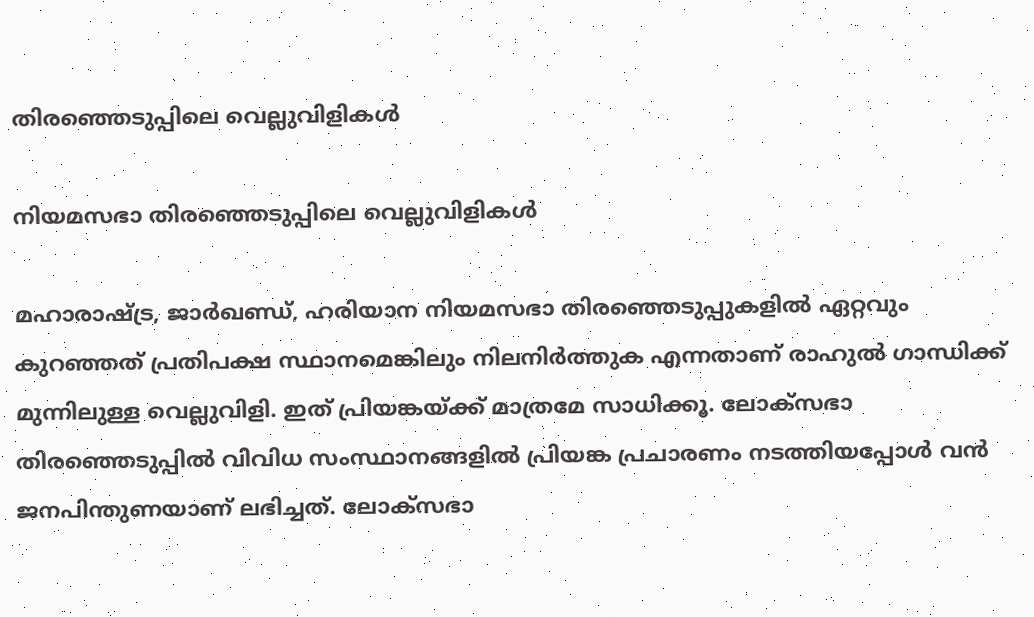തിരഞ്ഞെടുപ്പിലെ വെല്ലുവിളികള്‍

നിയമസഭാ തിരഞ്ഞെടുപ്പിലെ വെല്ലുവിളികള്‍

മഹാരാഷ്ട്ര, ജാര്‍ഖണ്ഡ്, ഹരിയാന നിയമസഭാ തിരഞ്ഞെടുപ്പുകളില്‍ ഏറ്റവും കുറഞ്ഞത് പ്രതിപക്ഷ സ്ഥാനമെങ്കിലും നിലനിര്‍ത്തുക എന്നതാണ് രാഹുല്‍ ഗാന്ധിക്ക് മുന്നിലുള്ള വെല്ലുവിളി. ഇത് പ്രിയങ്കയ്ക്ക് മാത്രമേ സാധിക്കൂ. ലോക്‌സഭാ തിരഞ്ഞെടുപ്പില്‍ വിവിധ സംസ്ഥാനങ്ങളില്‍ പ്രിയങ്ക പ്രചാരണം നടത്തിയപ്പോള്‍ വന്‍ ജനപിന്തുണയാണ് ലഭിച്ചത്. ലോക്‌സഭാ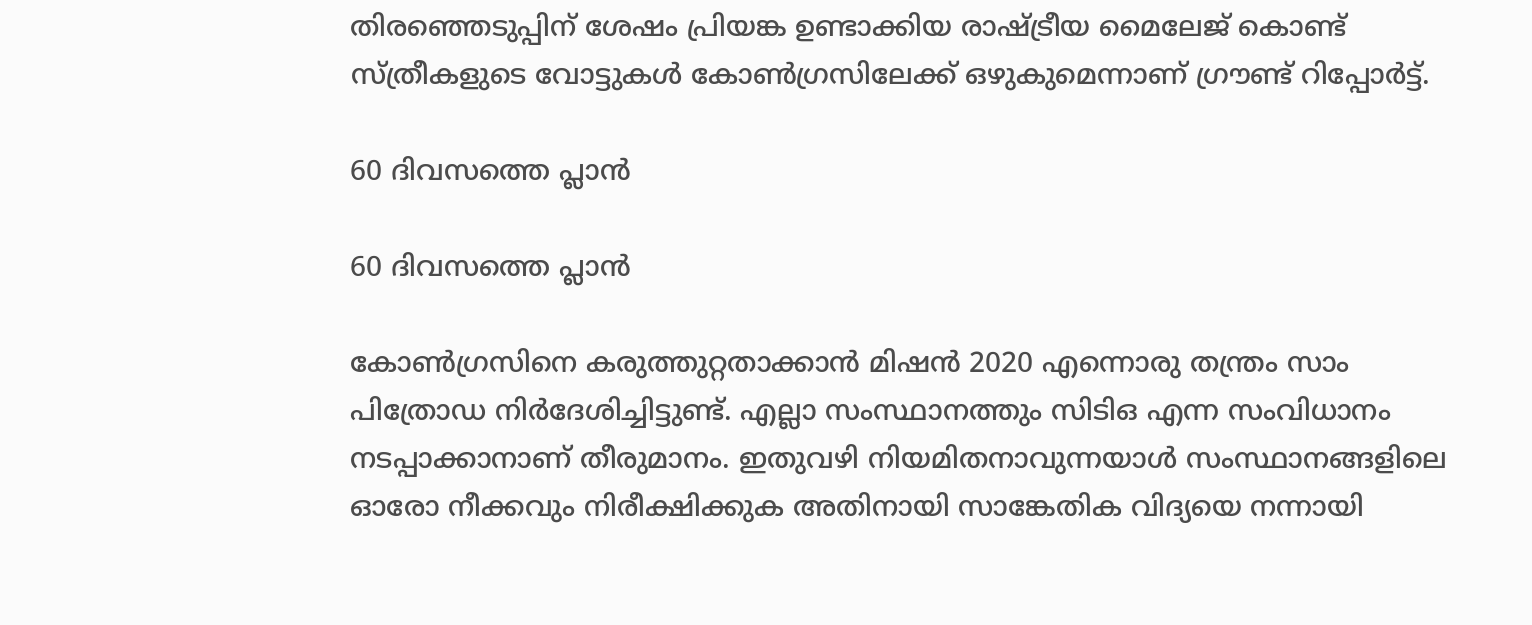തിരഞ്ഞെടുപ്പിന് ശേഷം പ്രിയങ്ക ഉണ്ടാക്കിയ രാഷ്ട്രീയ മൈലേജ് കൊണ്ട് സ്ത്രീകളുടെ വോട്ടുകള്‍ കോണ്‍ഗ്രസിലേക്ക് ഒഴുകുമെന്നാണ് ഗ്രൗണ്ട് റിപ്പോര്‍ട്ട്.

60 ദിവസത്തെ പ്ലാന്‍

60 ദിവസത്തെ പ്ലാന്‍

കോണ്‍ഗ്രസിനെ കരുത്തുറ്റതാക്കാന്‍ മിഷന്‍ 2020 എന്നൊരു തന്ത്രം സാം പിത്രോഡ നിര്‍ദേശിച്ചിട്ടുണ്ട്. എല്ലാ സംസ്ഥാനത്തും സിടിഒ എന്ന സംവിധാനം നടപ്പാക്കാനാണ് തീരുമാനം. ഇതുവഴി നിയമിതനാവുന്നയാള്‍ സംസ്ഥാനങ്ങളിലെ ഓരോ നീക്കവും നിരീക്ഷിക്കുക അതിനായി സാങ്കേതിക വിദ്യയെ നന്നായി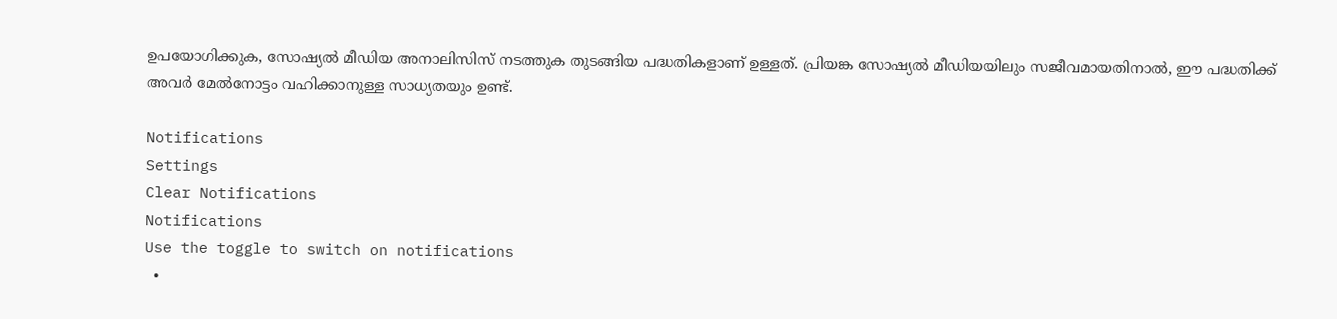ഉപയോഗിക്കുക, സോഷ്യല്‍ മീഡിയ അനാലിസിസ് നടത്തുക തുടങ്ങിയ പദ്ധതികളാണ് ഉള്ളത്. പ്രിയങ്ക സോഷ്യല്‍ മീഡിയയിലും സജീവമായതിനാല്‍, ഈ പദ്ധതിക്ക് അവര്‍ മേല്‍നോട്ടം വഹിക്കാനുള്ള സാധ്യതയും ഉണ്ട്.

Notifications
Settings
Clear Notifications
Notifications
Use the toggle to switch on notifications
  •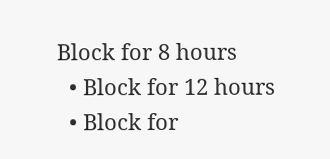Block for 8 hours
  • Block for 12 hours
  • Block for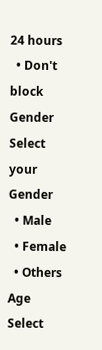24 hours
  • Don't block
Gender
Select your Gender
  • Male
  • Female
  • Others
Age
Select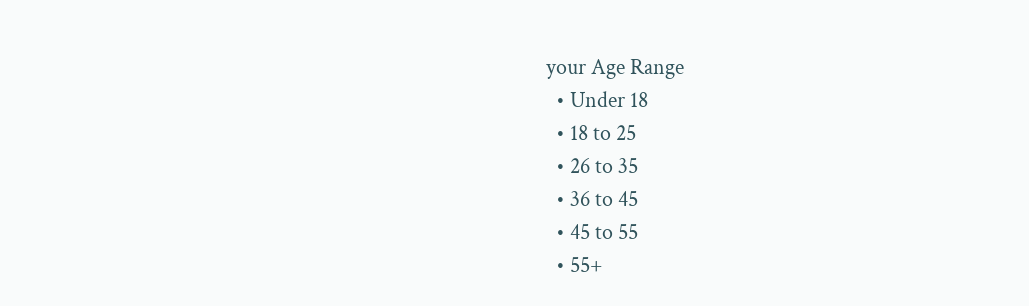your Age Range
  • Under 18
  • 18 to 25
  • 26 to 35
  • 36 to 45
  • 45 to 55
  • 55+